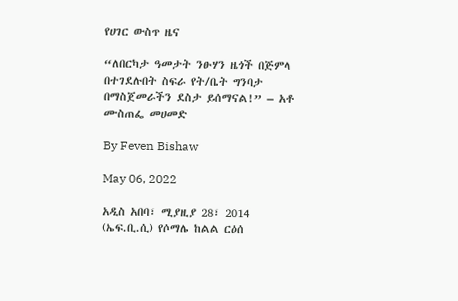የሀገር ውስጥ ዜና

“ለበርካታ ዓመታት ንፁሃን ዜጎች በጅምላ በተገደሉበት ስፍራ የት/ቤት ግንባታ በማስጀመራችን ደስታ ይሰማናል!” – አቶ ሙስጠፌ መሀመድ

By Feven Bishaw

May 06, 2022

አዲስ አበባ፣ ሚያዚያ 28፣ 2014 (ኤፍ.ቢ.ሲ) የሶማሌ ከልል ርዕሰ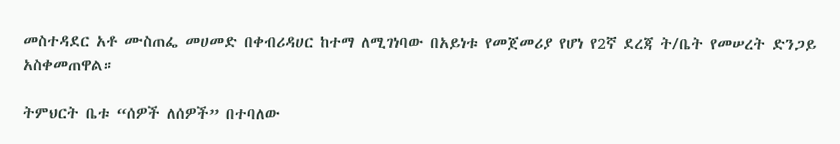መስተዳደር አቶ ሙስጠፌ መሀመድ በቀብሪዳሀር ከተማ ለሚገነባው በአይነቱ የመጀመሪያ የሆነ የ2ኛ ደረጃ ት/ቤት የመሠረት ድንጋይ አስቀመጠዋል።

ትምህርት ቤቱ “ሰዎች ለሰዎች” በተባለው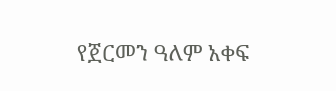የጀርመን ዓለም አቀፍ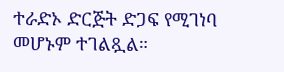ተራድኦ ድርጅት ድጋፍ የሚገነባ መሆኑም ተገልጿል።